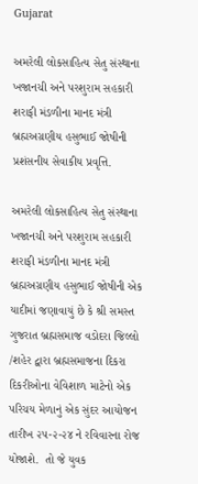Gujarat

અમરેલી લોકસાહિત્ય સેતુ સંસ્થાના ખજાનચી અને પરશુરામ સહકારી શરાફી મંડળીના માનદ મંત્રી બ્રહ્મઅગ્રણીય હસુભાઈ જોષીની પ્રશંસનીય સેવાકીય પ્રવૃત્તિ.

અમરેલી લોકસાહિત્ય સેતુ સંસ્થાના ખજાનચી અને પરશુરામ સહકારી શરાફી મંડળીના માનદ મંત્રી બ્રહ્મઅગ્રણીય હસુભાઈ જોષીની એક યાદીમાં જણાવાયું છે કે શ્રી સમસ્ત ગુજરાત બ્રહ્મસમાજ વડોદરા જિલ્લો /શહેર દ્વારા બ્રહ્મસમાજના દિકરા દિકરીઓના વેવિશાળ માટેનો એક પરિચય મેળાનું એક સુંદર આયોજન તારીખ ૨૫-૨-૨૪ ને રવિવારના રોજ યોજાશે.  તો જે યુવક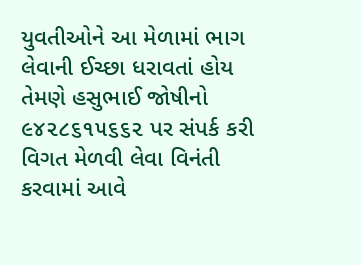યુવતીઓને આ મેળામાં ભાગ લેવાની ઈચ્છા ધરાવતાં હોય તેમણે હસુભાઈ જોષીનો ૯૪૨૮૬૧૫૬૬૨ પર સંપર્ક કરી વિગત મેળવી લેવા વિનંતી કરવામાં આવે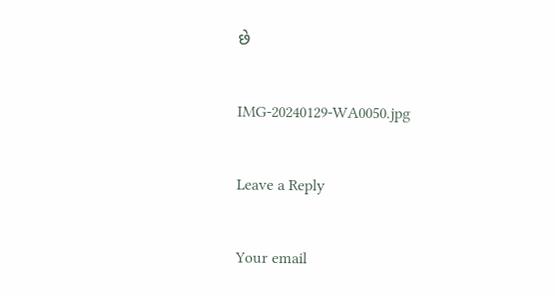છે

IMG-20240129-WA0050.jpg

Leave a Reply

Your email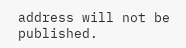address will not be published.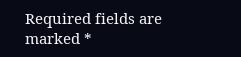Required fields are marked *